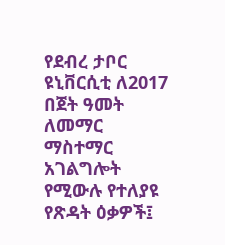የደብረ ታቦር ዩኒቨርሲቲ ለ2017 በጀት ዓመት ለመማር ማስተማር አገልግሎት የሚውሉ የተለያዩ የጽዳት ዕቃዎች፤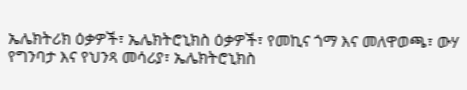ኤሌክትሪክ ዕቃዎች፣ ኤሌክትሮኒክስ ዕቃዎች፣ የመኪና ጎማ እና መለዋወጫ፣ ውሃ የግንባታ እና የህንጻ መሳሪያ፣ ኤሌክትሮኒክስ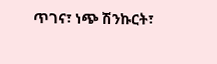ጥገና፣ ነጭ ሽንኩርት፣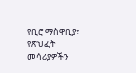የቢሮ ማስዋቢያ፣ የጽህፈት መሳሪያዎችን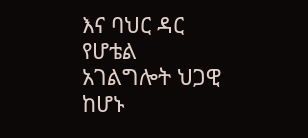እና ባህር ዳር የሆቴል አገልግሎት ህጋዊ ከሆኑ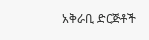አቅራቢ ድርጅቶች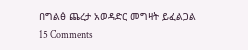በግልፅ ጨረታ አወዳድር መግዛት ይፈልጋል 15 Comments